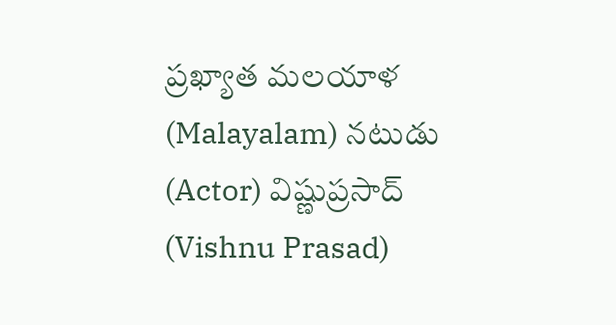ప్రఖ్యాత మలయాళ (Malayalam) నటుడు (Actor) విష్ణుప్రసాద్ (Vishnu Prasad)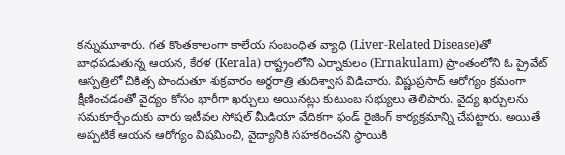కన్నుమూశారు. గత కొంతకాలంగా కాలేయ సంబంధిత వ్యాధి (Liver-Related Disease)తో బాధపడుతున్న ఆయన, కేరళ (Kerala) రాష్ట్రంలోని ఎర్నాకులం (Ernakulam) ప్రాంతంలోని ఓ ప్రైవేట్ ఆస్పత్రిలో చికిత్స పొందుతూ శుక్రవారం అర్థరాత్రి తుదిశ్వాస విడిచారు. విష్ణుప్రసాద్ ఆరోగ్యం క్రమంగా క్షీణించడంతో వైద్యం కోసం భారీగా ఖర్చులు అయినట్లు కుటుంబ సభ్యులు తెలిపారు. వైద్య ఖర్చులను సమకూర్చేందుకు వారు ఇటీవల సోషల్ మీడియా వేదికగా ఫండ్ రైజింగ్ కార్యక్రమాన్ని చేపట్టారు. అయితే అప్పటికే ఆయన ఆరోగ్యం విషమించి, వైద్యానికి సహకరించని స్థాయికి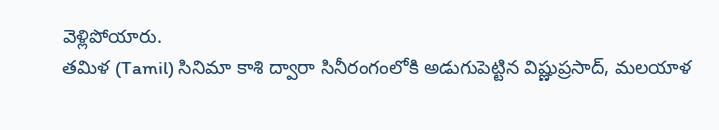వెళ్లిపోయారు.
తమిళ (Tamil) సినిమా కాశి ద్వారా సినీరంగంలోకి అడుగుపెట్టిన విష్ణుప్రసాద్, మలయాళ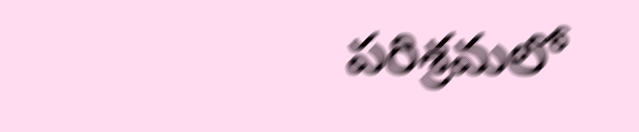పరిశ్రమలో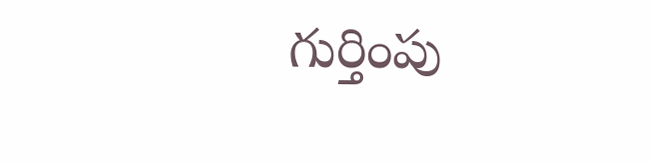గుర్తింపు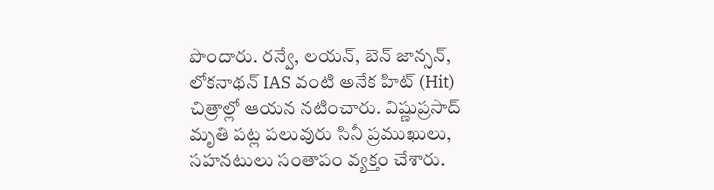పొందారు. రన్వే, లయన్, బెన్ జాన్సన్, లోకనాథన్ IAS వంటి అనేక హిట్ (Hit) చిత్రాల్లో ఆయన నటించారు. విష్ణుప్రసాద్ మృతి పట్ల పలువురు సినీ ప్రముఖులు, సహనటులు సంతాపం వ్యక్తం చేశారు.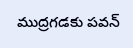ముద్రగడకు పవన్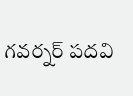గవర్నర్ పదవి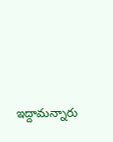ఇద్దామన్నారు